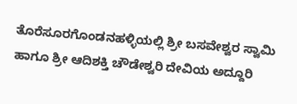ತೊರೆಸೂರಗೊಂಡನಹಳ್ಳಿಯಲ್ಲಿ ಶ್ರೀ ಬಸವೇಶ್ವರ ಸ್ವಾಮಿ ಹಾಗೂ ಶ್ರೀ ಆದಿಶಕ್ತಿ ಚೌಡೇಶ್ವರಿ ದೇವಿಯ ಅದ್ದೂರಿ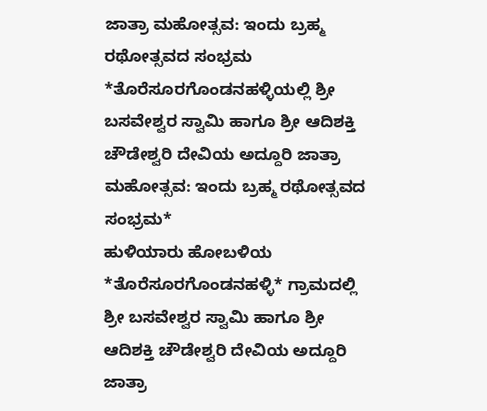ಜಾತ್ರಾ ಮಹೋತ್ಸವ: ಇಂದು ಬ್ರಹ್ಮ ರಥೋತ್ಸವದ ಸಂಭ್ರಮ
*ತೊರೆಸೂರಗೊಂಡನಹಳ್ಳಿಯಲ್ಲಿ ಶ್ರೀ ಬಸವೇಶ್ವರ ಸ್ವಾಮಿ ಹಾಗೂ ಶ್ರೀ ಆದಿಶಕ್ತಿ ಚೌಡೇಶ್ವರಿ ದೇವಿಯ ಅದ್ದೂರಿ ಜಾತ್ರಾ ಮಹೋತ್ಸವ: ಇಂದು ಬ್ರಹ್ಮ ರಥೋತ್ಸವದ ಸಂಭ್ರಮ*
ಹುಳಿಯಾರು ಹೋಬಳಿಯ *ತೊರೆಸೂರಗೊಂಡನಹಳ್ಳಿ* ಗ್ರಾಮದಲ್ಲಿ ಶ್ರೀ ಬಸವೇಶ್ವರ ಸ್ವಾಮಿ ಹಾಗೂ ಶ್ರೀ ಆದಿಶಕ್ತಿ ಚೌಡೇಶ್ವರಿ ದೇವಿಯ ಅದ್ದೂರಿ ಜಾತ್ರಾ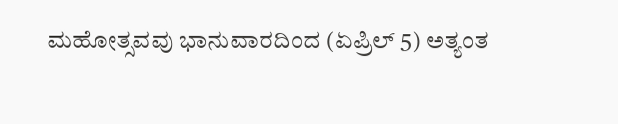ಮಹೋತ್ಸವವು ಭಾನುವಾರದಿಂದ (ಏಪ್ರಿಲ್ 5) ಅತ್ಯಂತ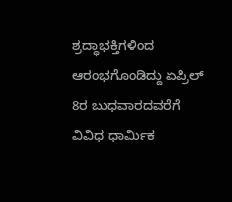ಶ್ರದ್ಧಾಭಕ್ತಿಗಳಿಂದ ಆರಂಭಗೊಂಡಿದ್ದು ಏಪ್ರಿಲ್ 8ರ ಬುಧವಾರದವರೆಗೆ ವಿವಿಧ ಧಾರ್ಮಿಕ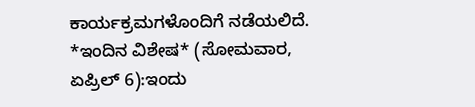ಕಾರ್ಯಕ್ರಮಗಳೊಂದಿಗೆ ನಡೆಯಲಿದೆ.
*ಇಂದಿನ ವಿಶೇಷ* (ಸೋಮವಾರ, ಏಪ್ರಿಲ್ 6):ಇಂದು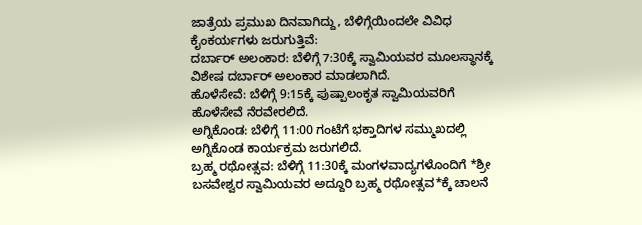ಜಾತ್ರೆಯ ಪ್ರಮುಖ ದಿನವಾಗಿದ್ದು, ಬೆಳಿಗ್ಗೆಯಿಂದಲೇ ವಿವಿಧ ಕೈಂಕರ್ಯಗಳು ಜರುಗುತ್ತಿವೆ:
ದರ್ಬಾರ್ ಅಲಂಕಾರ: ಬೆಳಿಗ್ಗೆ 7:30ಕ್ಕೆ ಸ್ವಾಮಿಯವರ ಮೂಲಸ್ಥಾನಕ್ಕೆ ವಿಶೇಷ ದರ್ಬಾರ್ ಅಲಂಕಾರ ಮಾಡಲಾಗಿದೆ.
ಹೊಳೆಸೇವೆ: ಬೆಳಿಗ್ಗೆ 9:15ಕ್ಕೆ ಪುಷ್ಪಾಲಂಕೃತ ಸ್ವಾಮಿಯವರಿಗೆ ಹೊಳೆಸೇವೆ ನೆರವೇರಲಿದೆ.
ಅಗ್ನಿಕೊಂಡ: ಬೆಳಿಗ್ಗೆ 11:00 ಗಂಟೆಗೆ ಭಕ್ತಾದಿಗಳ ಸಮ್ಮುಖದಲ್ಲಿ ಅಗ್ನಿಕೊಂಡ ಕಾರ್ಯಕ್ರಮ ಜರುಗಲಿದೆ.
ಬ್ರಹ್ಮ ರಥೋತ್ಸವ: ಬೆಳಿಗ್ಗೆ 11:30ಕ್ಕೆ ಮಂಗಳವಾದ್ಯಗಳೊಂದಿಗೆ *ಶ್ರೀ ಬಸವೇಶ್ವರ ಸ್ವಾಮಿಯವರ ಅದ್ದೂರಿ ಬ್ರಹ್ಮ ರಥೋತ್ಸವ*ಕ್ಕೆ ಚಾಲನೆ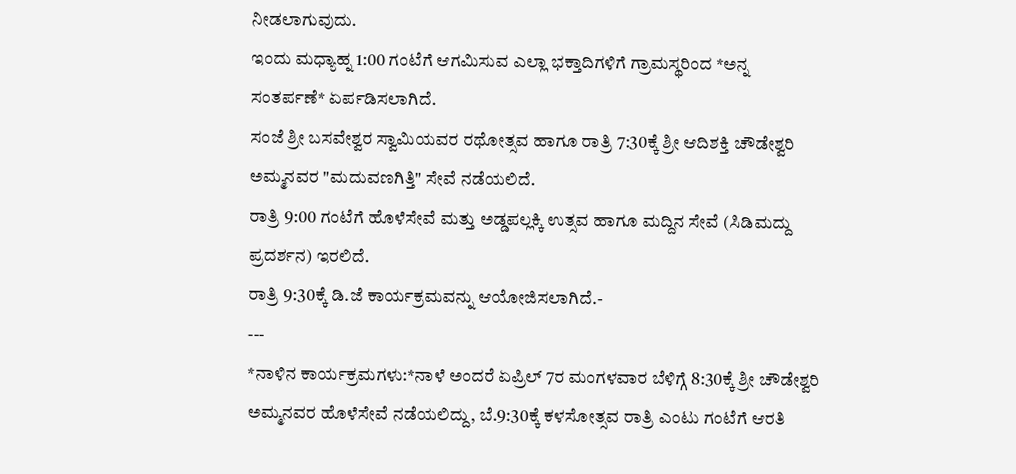ನೀಡಲಾಗುವುದು.
ಇಂದು ಮಧ್ಯಾಹ್ನ 1:00 ಗಂಟೆಗೆ ಆಗಮಿಸುವ ಎಲ್ಲಾ ಭಕ್ತಾದಿಗಳಿಗೆ ಗ್ರಾಮಸ್ಥರಿಂದ *ಅನ್ನ ಸಂತರ್ಪಣೆ* ಏರ್ಪಡಿಸಲಾಗಿದೆ.
ಸಂಜೆ ಶ್ರೀ ಬಸವೇಶ್ವರ ಸ್ವಾಮಿಯವರ ರಥೋತ್ಸವ ಹಾಗೂ ರಾತ್ರಿ 7:30ಕ್ಕೆ ಶ್ರೀ ಆದಿಶಕ್ತಿ ಚೌಡೇಶ್ವರಿ ಅಮ್ಮನವರ "ಮದುವಣಗಿತ್ತಿ" ಸೇವೆ ನಡೆಯಲಿದೆ.
ರಾತ್ರಿ 9:00 ಗಂಟೆಗೆ ಹೊಳೆಸೇವೆ ಮತ್ತು ಅಡ್ಡಪಲ್ಲಕ್ಕಿ ಉತ್ಸವ ಹಾಗೂ ಮದ್ದಿನ ಸೇವೆ (ಸಿಡಿಮದ್ದು ಪ್ರದರ್ಶನ) ಇರಲಿದೆ.
ರಾತ್ರಿ 9:30ಕ್ಕೆ ಡಿ.ಜೆ ಕಾರ್ಯಕ್ರಮವನ್ನು ಆಯೋಜಿಸಲಾಗಿದೆ.-
---
*ನಾಳಿನ ಕಾರ್ಯಕ್ರಮಗಳು:*ನಾಳೆ ಅಂದರೆ ಏಪ್ರಿಲ್ 7ರ ಮಂಗಳವಾರ ಬೆಳಿಗ್ಗೆ 8:30ಕ್ಕೆ ಶ್ರೀ ಚೌಡೇಶ್ವರಿ ಅಮ್ಮನವರ ಹೊಳೆಸೇವೆ ನಡೆಯಲಿದ್ದು, ಬೆ.9:30ಕ್ಕೆ ಕಳಸೋತ್ಸವ ರಾತ್ರಿ ಎಂಟು ಗಂಟೆಗೆ ಆರತಿ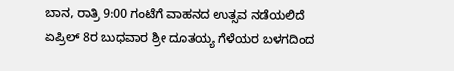ಬಾನ, ರಾತ್ರಿ 9:00 ಗಂಟೆಗೆ ವಾಹನದ ಉತ್ಸವ ನಡೆಯಲಿದೆ
ಏಪ್ರಿಲ್ 8ರ ಬುಧವಾರ ಶ್ರೀ ದೂತಯ್ಯ ಗೆಳೆಯರ ಬಳಗದಿಂದ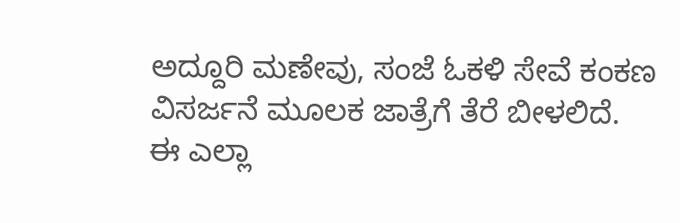ಅದ್ದೂರಿ ಮಣೇವು, ಸಂಜೆ ಓಕಳಿ ಸೇವೆ ಕಂಕಣ ವಿಸರ್ಜನೆ ಮೂಲಕ ಜಾತ್ರೆಗೆ ತೆರೆ ಬೀಳಲಿದೆ.
ಈ ಎಲ್ಲಾ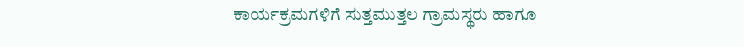ಕಾರ್ಯಕ್ರಮಗಳಿಗೆ ಸುತ್ತಮುತ್ತಲ ಗ್ರಾಮಸ್ಥರು ಹಾಗೂ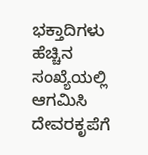ಭಕ್ತಾದಿಗಳು ಹೆಚ್ಚಿನ ಸಂಖ್ಯೆಯಲ್ಲಿ ಆಗಮಿಸಿ ದೇವರಕೃಪೆಗೆ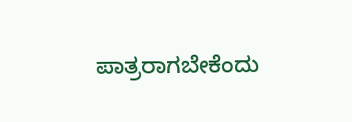ಪಾತ್ರರಾಗಬೇಕೆಂದು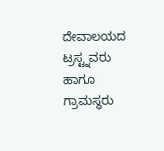ದೇವಾಲಯದ ಟ್ರಸ್ಟ್ನವರು ಹಾಗೂ ಗ್ರಾಮಸ್ಥರು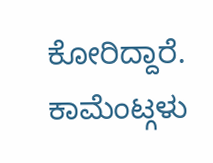ಕೋರಿದ್ದಾರೆ.
ಕಾಮೆಂಟ್ಗಳು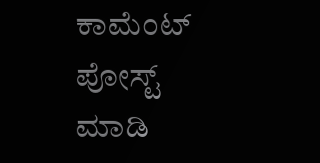ಕಾಮೆಂಟ್ ಪೋಸ್ಟ್ ಮಾಡಿ